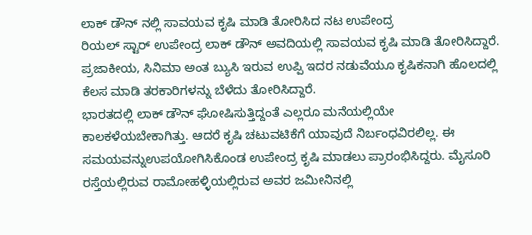ಲಾಕ್ ಡೌನ್ ನಲ್ಲಿ ಸಾವಯವ ಕೃಷಿ ಮಾಡಿ ತೋರಿಸಿದ ನಟ ಉಪೇಂದ್ರ
ರಿಯಲ್ ಸ್ಟಾರ್ ಉಪೇಂದ್ರ ಲಾಕ್ ಡೌನ್ ಅವದಿಯಲ್ಲಿ ಸಾವಯವ ಕೃಷಿ ಮಾಡಿ ತೋರಿಸಿದ್ದಾರೆ. ಪ್ರಜಾಕೀಯ, ಸಿನಿಮಾ ಅಂತ ಬ್ಯುಸಿ ಇರುವ ಉಪ್ಪಿ ಇದರ ನಡುವೆಯೂ ಕೃಷಿಕನಾಗಿ ಹೊಲದಲ್ಲಿ ಕೆಲಸ ಮಾಡಿ ತರಕಾರಿಗಳನ್ನು ಬೆಳೆದು ತೋರಿಸಿದ್ದಾರೆ.
ಭಾರತದಲ್ಲಿ ಲಾಕ್ ಡೌನ್ ಘೋಷಿಸುತ್ತಿದ್ದಂತೆ ಎಲ್ಲರೂ ಮನೆಯಲ್ಲಿಯೇ ಕಾಲಕಳೆಯಬೇಕಾಗಿತ್ತು. ಆದರೆ ಕೃಷಿ ಚಟುವಟಿಕೆಗೆ ಯಾವುದೆ ನಿರ್ಬಂಧವಿರಲಿಲ್ಲ. ಈ ಸಮಯವನ್ನುಉಪಯೋಗಿಸಿಕೊಂಡ ಉಪೇಂದ್ರ ಕೃಷಿ ಮಾಡಲು ಪ್ರಾರಂಭಿಸಿದ್ದರು. ಮೈಸೂರಿ ರಸ್ತೆಯಲ್ಲಿರುವ ರಾಮೋಹಳ್ಳಿಯಲ್ಲಿರುವ ಅವರ ಜಮೀನಿನಲ್ಲಿ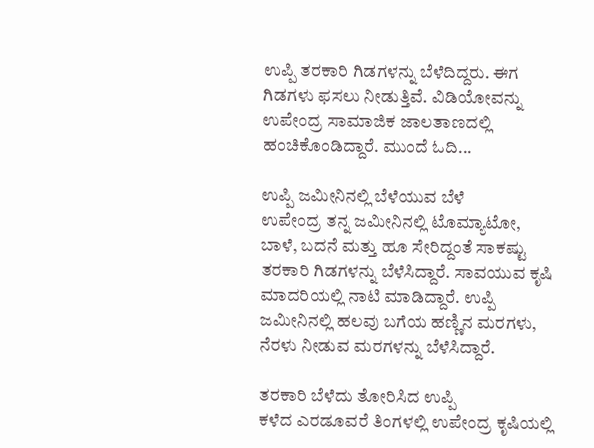ಉಪ್ಪಿ ತರಕಾರಿ ಗಿಡಗಳನ್ನು ಬೆಳೆದಿದ್ದರು. ಈಗ ಗಿಡಗಳು ಫಸಲು ನೀಡುತ್ತಿವೆ. ವಿಡಿಯೋವನ್ನು ಉಪೇಂದ್ರ ಸಾಮಾಜಿಕ ಜಾಲತಾಣದಲ್ಲಿ ಹಂಚಿಕೊಂಡಿದ್ದಾರೆ. ಮುಂದೆ ಓದಿ...

ಉಪ್ಪಿ ಜಮೀನಿನಲ್ಲಿ ಬೆಳೆಯುವ ಬೆಳೆ
ಉಪೇಂದ್ರ ತನ್ನ ಜಮೀನಿನಲ್ಲಿ ಟೊಮ್ಯಾಟೋ, ಬಾಳೆ, ಬದನೆ ಮತ್ತು ಹೂ ಸೇರಿದ್ದಂತೆ ಸಾಕಷ್ಟು ತರಕಾರಿ ಗಿಡಗಳನ್ನು ಬೆಳೆಸಿದ್ದಾರೆ. ಸಾವಯುವ ಕೃಷಿ ಮಾದರಿಯಲ್ಲಿ ನಾಟಿ ಮಾಡಿದ್ದಾರೆ. ಉಪ್ಪಿ ಜಮೀನಿನಲ್ಲಿ ಹಲವು ಬಗೆಯ ಹಣ್ಣಿನ ಮರಗಳು, ನೆರಳು ನೀಡುವ ಮರಗಳನ್ನು ಬೆಳೆಸಿದ್ದಾರೆ.

ತರಕಾರಿ ಬೆಳೆದು ತೋರಿಸಿದ ಉಪ್ಪಿ
ಕಳೆದ ಎರಡೂವರೆ ತಿಂಗಳಲ್ಲಿ ಉಪೇಂದ್ರ ಕೃಷಿಯಲ್ಲಿ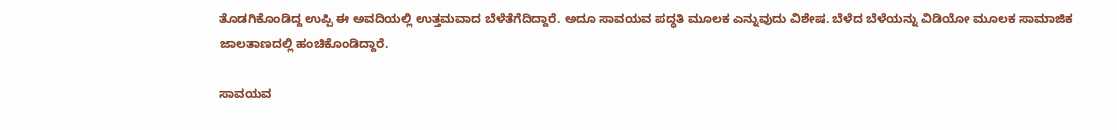ತೊಡಗಿಕೊಂಡಿದ್ದ ಉಪ್ಪಿ ಈ ಅವದಿಯಲ್ಲಿ ಉತ್ತಮವಾದ ಬೆಳೆತೆಗೆದಿದ್ದಾರೆ. ಅದೂ ಸಾವಯವ ಪದ್ಧತಿ ಮೂಲಕ ಎನ್ನುವುದು ವಿಶೇಷ. ಬೆಳೆದ ಬೆಳೆಯನ್ನು ವಿಡಿಯೋ ಮೂಲಕ ಸಾಮಾಜಿಕ ಜಾಲತಾಣದಲ್ಲಿ ಹಂಚಿಕೊಂಡಿದ್ದಾರೆ.

ಸಾವಯವ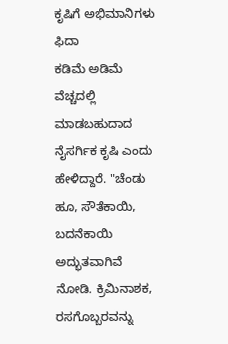ಕೃಷಿಗೆ ಅಭಿಮಾನಿಗಳು ಫಿದಾ
ಕಡಿಮೆ ಅಡಿಮೆ ವೆಚ್ಚದಲ್ಲಿ ಮಾಡಬಹುದಾದ ನೈಸರ್ಗಿಕ ಕೃಷಿ ಎಂದು ಹೇಳಿದ್ದಾರೆ. "ಚೆಂಡು ಹೂ, ಸೌತೆಕಾಯಿ, ಬದನೆಕಾಯಿ ಅದ್ಭುತವಾಗಿವೆ ನೋಡಿ. ಕ್ರಿಮಿನಾಶಕ, ರಸಗೊಬ್ಬರವನ್ನು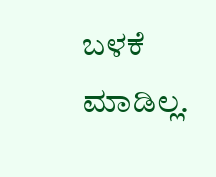ಬಳಕೆ ಮಾಡಿಲ್ಲ.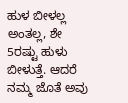ಹುಳ ಬೀಳಲ್ಲ ಅಂತಲ್ಲ, ಶೇ 5ರಷ್ಟು ಹುಳು ಬೀಳುತ್ತೆ. ಆದರೆ ನಮ್ಮ ಜೊತೆ ಅವು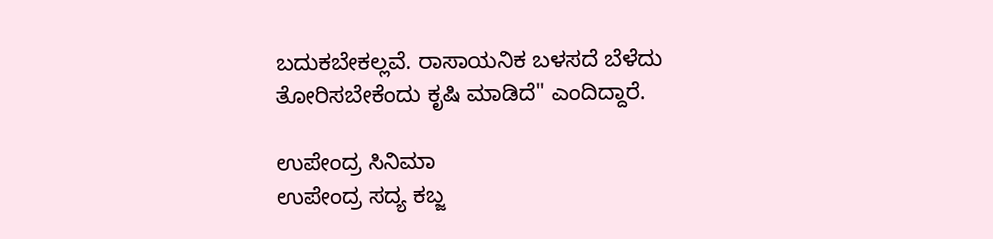ಬದುಕಬೇಕಲ್ಲವೆ. ರಾಸಾಯನಿಕ ಬಳಸದೆ ಬೆಳೆದು ತೋರಿಸಬೇಕೆಂದು ಕೃಷಿ ಮಾಡಿದೆ" ಎಂದಿದ್ದಾರೆ.

ಉಪೇಂದ್ರ ಸಿನಿಮಾ
ಉಪೇಂದ್ರ ಸದ್ಯ ಕಬ್ಜ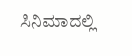ಸಿನಿಮಾದಲ್ಲಿ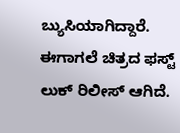ಬ್ಯುಸಿಯಾಗಿದ್ದಾರೆ. ಈಗಾಗಲೆ ಚಿತ್ರದ ಫಸ್ಟ್ ಲುಕ್ ರಿಲೀಸ್ ಆಗಿದೆ.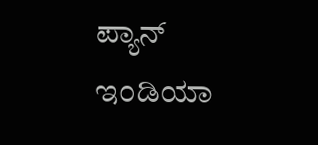ಪ್ಯಾನ್ ಇಂಡಿಯಾ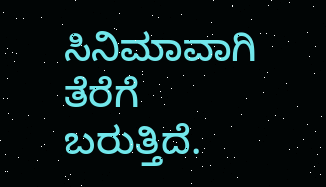ಸಿನಿಮಾವಾಗಿ ತೆರೆಗೆ ಬರುತ್ತಿದೆ.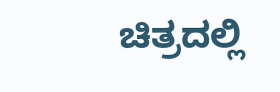ಚಿತ್ರದಲ್ಲಿ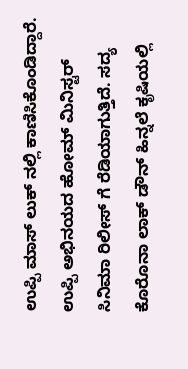ಉಪ್ಪಿ ಮಾಸ್ ಲುಕ್ ನಲ್ಲಿ ಕಾಣಿಸಿಕೊಂಡಿದ್ದಾರೆ. ಉಪ್ಪಿ ಅಭಿನಯದ ಹೋಮ್ ಮಿನಿಸ್ಟರ್ ಸಿನಿಮಾ ರಿಲೀಸ್ ಗೆ ರೆಡಿಯಾಗುತ್ತಿದೆ. ಸದ್ಯ ಕೊರೊನಾ ಲಾಕ್ ಡೌನ್ ಹಿನ್ನಲೆ ಕೃಷಿಯಲ್ಲಿ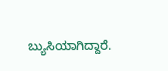ಬ್ಯುಸಿಯಾಗಿದ್ದಾರೆ.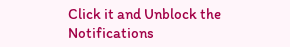Click it and Unblock the Notifications